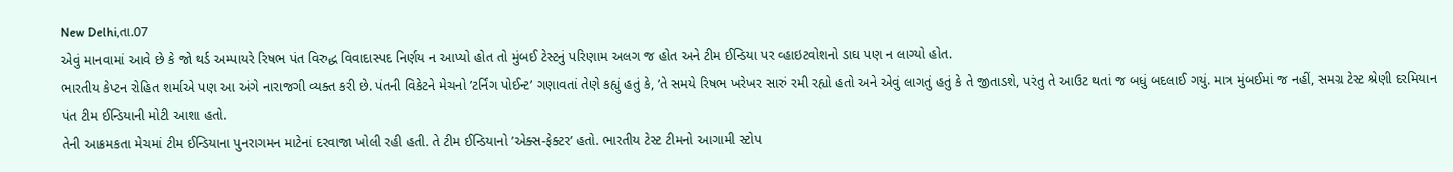New Delhi,તા.07
એવું માનવામાં આવે છે કે જો થર્ડ અમ્પાયરે રિષભ પંત વિરુદ્ધ વિવાદાસ્પદ નિર્ણય ન આપ્યો હોત તો મુંબઈ ટેસ્ટનું પરિણામ અલગ જ હોત અને ટીમ ઈન્ડિયા પર વ્હાઇટવોશનો ડાઘ પણ ન લાગ્યો હોત.
ભારતીય કેપ્ટન રોહિત શર્માએ પણ આ અંગે નારાજગી વ્યક્ત કરી છે. પંતની વિકેટને મેચનો ’ટર્નિંગ પોઈન્ટ’ ગણાવતાં તેણે કહ્યું હતું કે, ’તે સમયે રિષભ ખરેખર સારું રમી રહ્યો હતો અને એવું લાગતું હતું કે તે જીતાડશે, પરંતુ તે આઉટ થતાં જ બધું બદલાઈ ગયું. માત્ર મુંબઈમાં જ નહીં, સમગ્ર ટેસ્ટ શ્રેણી દરમિયાન પંત ટીમ ઈન્ડિયાની મોટી આશા હતો.
તેની આક્રમકતા મેચમાં ટીમ ઈન્ડિયાના પુનરાગમન માટેનાં દરવાજા ખોલી રહી હતી. તે ટીમ ઈન્ડિયાનો ’એક્સ-ફેક્ટર’ હતો. ભારતીય ટેસ્ટ ટીમનો આગામી સ્ટોપ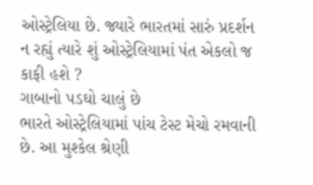ઓસ્ટ્રેલિયા છે. જ્યારે ભારતમાં સારું પ્રદર્શન ન રહ્યું ત્યારે શું ઓસ્ટ્રેલિયામાં પંત એકલો જ કાફી હશે ?
ગાબાનો પડઘો ચાલું છે
ભારતે ઓસ્ટ્રેલિયામાં પાંચ ટેસ્ટ મેચો રમવાની છે. આ મુશ્કેલ શ્રેણી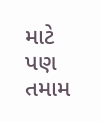માટે પણ તમામ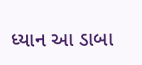ધ્યાન આ ડાબા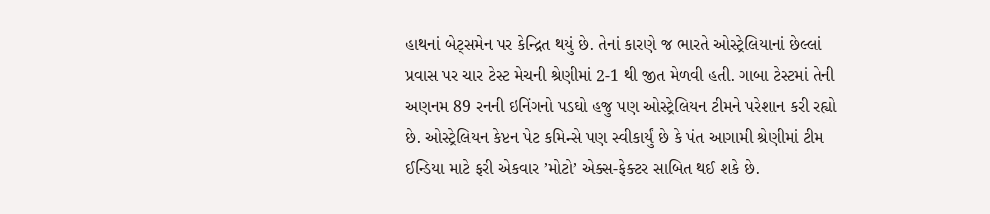હાથનાં બેટ્સમેન પર કેન્દ્રિત થયું છે. તેનાં કારણે જ ભારતે ઓસ્ટ્રેલિયાનાં છેલ્લાં પ્રવાસ પર ચાર ટેસ્ટ મેચની શ્રેણીમાં 2-1 થી જીત મેળવી હતી. ગાબા ટેસ્ટમાં તેની અણનમ 89 રનની ઇનિંગનો પડઘો હજુ પણ ઓસ્ટ્રેલિયન ટીમને પરેશાન કરી રહ્યો છે. ઓસ્ટ્રેલિયન કેપ્ટન પેટ કમિન્સે પણ સ્વીકાર્યું છે કે પંત આગામી શ્રેણીમાં ટીમ ઈન્ડિયા માટે ફરી એકવાર ’મોટો’ એક્સ-ફેક્ટર સાબિત થઈ શકે છે.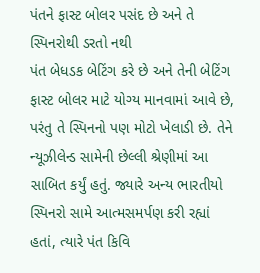પંતને ફાસ્ટ બોલર પસંદ છે અને તે સ્પિનરોથી ડરતો નથી
પંત બેધડક બેટિંગ કરે છે અને તેની બેટિંગ ફાસ્ટ બોલર માટે યોગ્ય માનવામાં આવે છે, પરંતુ તે સ્પિનનો પણ મોટો ખેલાડી છે. તેને ન્યૂઝીલેન્ડ સામેની છેલ્લી શ્રેણીમાં આ સાબિત કર્યું હતું. જ્યારે અન્ય ભારતીયો સ્પિનરો સામે આત્મસમર્પણ કરી રહ્યાં હતાં, ત્યારે પંત કિવિ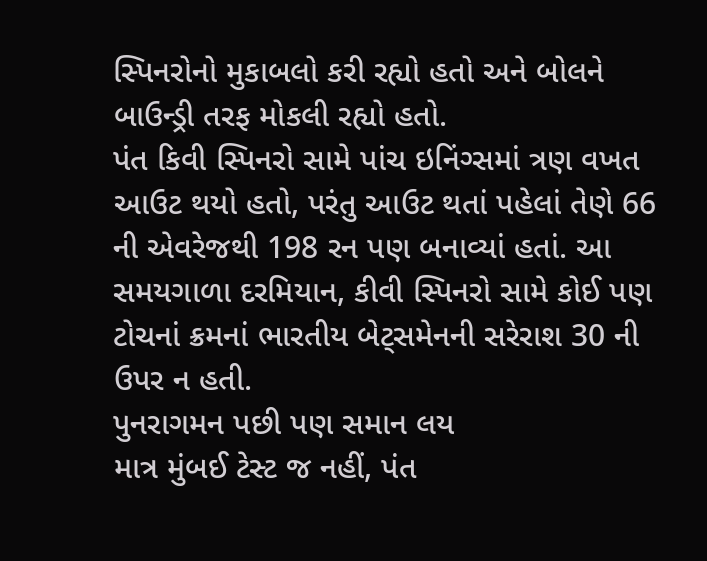સ્પિનરોનો મુકાબલો કરી રહ્યો હતો અને બોલને બાઉન્ડ્રી તરફ મોકલી રહ્યો હતો.
પંત કિવી સ્પિનરો સામે પાંચ ઇનિંગ્સમાં ત્રણ વખત આઉટ થયો હતો, પરંતુ આઉટ થતાં પહેલાં તેણે 66 ની એવરેજથી 198 રન પણ બનાવ્યાં હતાં. આ સમયગાળા દરમિયાન, કીવી સ્પિનરો સામે કોઈ પણ ટોચનાં ક્રમનાં ભારતીય બેટ્સમેનની સરેરાશ 30 ની ઉપર ન હતી.
પુનરાગમન પછી પણ સમાન લય
માત્ર મુંબઈ ટેસ્ટ જ નહીં, પંત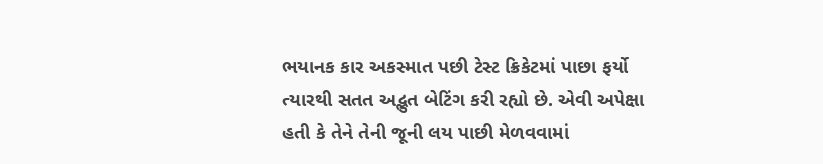ભયાનક કાર અકસ્માત પછી ટેસ્ટ ક્રિકેટમાં પાછા ફર્યો ત્યારથી સતત અદ્ભુત બેટિંગ કરી રહ્યો છે. એવી અપેક્ષા હતી કે તેને તેની જૂની લય પાછી મેળવવામાં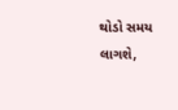થોડો સમય લાગશે,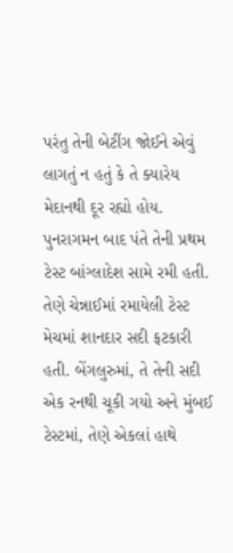પરંતુ તેની બેટીંગ જોઈને એવું લાગતું ન હતું કે તે ક્યારેય મેદાનથી દૂર રહ્યો હોય. પુનરાગમન બાદ પંતે તેની પ્રથમ ટેસ્ટ બાંગ્લાદેશ સામે રમી હતી.
તેણે ચેન્નાઈમાં રમાયેલી ટેસ્ટ મેચમાં શાનદાર સદી ફટકારી હતી. બેંગલુરુમાં, તે તેની સદી એક રનથી ચૂકી ગયો અને મુંબઈ ટેસ્ટમાં, તેણે એકલાં હાથે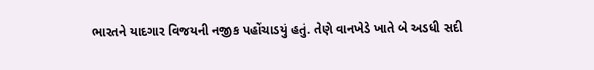ભારતને યાદગાર વિજયની નજીક પહોંચાડયું હતું. તેણે વાનખેડે ખાતે બે અડધી સદી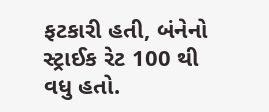ફટકારી હતી, બંનેનો સ્ટ્રાઈક રેટ 100 થી વધુ હતો.